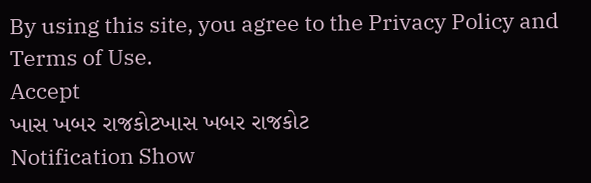By using this site, you agree to the Privacy Policy and Terms of Use.
Accept
ખાસ ખબર રાજકોટખાસ ખબર રાજકોટ
Notification Show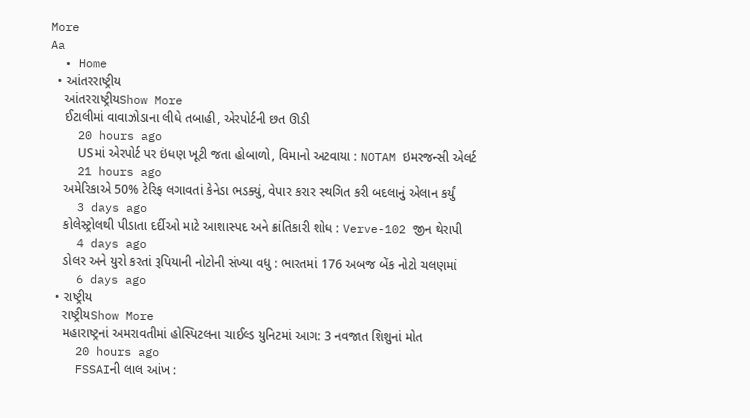More
Aa
  • Home
  • આંતરરાષ્ટ્રીય
    આંતરરાષ્ટ્રીયShow More
    ઈટાલીમાં વાવાઝોડાના લીધે તબાહી, એરપોર્ટની છત ઊડી
    20 hours ago
    USમાં એરપોર્ટ પર ઇંધણ ખૂટી જતા હોબાળો, વિમાનો અટવાયા : NOTAM ઇમરજન્સી એલર્ટ
    21 hours ago
    અમેરિકાએ 50% ટેરિફ લગાવતાં કેનેડા ભડક્યું, વેપાર કરાર સ્થગિત કરી બદલાનું એલાન કર્યું
    3 days ago
    કોલેસ્ટ્રોલથી પીડાતા દર્દીઓ માટે આશાસ્પદ અને ક્રાંતિકારી શોધ : Verve-102 જીન થેરાપી
    4 days ago
    ડોલર અને યુરો કરતાં રૂપિયાની નોટોની સંખ્યા વધુ : ભારતમાં 176 અબજ બેંક નોટો ચલણમાં
    6 days ago
  • રાષ્ટ્રીય
    રાષ્ટ્રીયShow More
    મહારાષ્ટ્રનાં અમરાવતીમાં હોસ્પિટલના ચાઈલ્ડ યુનિટમાં આગ: 3 નવજાત શિશુનાં મોત
    20 hours ago
    FSSAIની લાલ આંખ :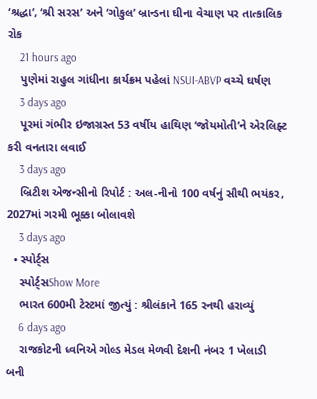‘શ્રદ્ધા’, ‘શ્રી સરસ’ અને ‘ગોકુલ’ બ્રાન્ડના ઘીના વેચાણ પર તાત્કાલિક રોક
    21 hours ago
    પુણેમાં રાહુલ ગાંધીના કાર્યક્રમ પહેલાં NSUI-ABVP વચ્ચે ઘર્ષણ
    3 days ago
    પૂરમાં ગંભીર ઇજાગ્રસ્ત 53 વર્ષીય હાથિણ ‘જોયમોતી’ને એરલિફ્ટ કરી વનતારા લવાઈ
    3 days ago
    બ્રિટીશ એજન્સીનો રિપોર્ટ : અલ-નીનો 100 વર્ષનું સૌથી ભયંકર, 2027માં ગરમી ભૂક્કા બોલાવશે
    3 days ago
  • સ્પોર્ટ્સ
    સ્પોર્ટ્સShow More
    ભારત 600મી ટેસ્ટમાં જીત્યું : શ્રીલંકાને 165 રનથી હરાવ્યું
    6 days ago
    રાજકોટની ધ્વનિએ ગોલ્ડ મેડલ મેળવી દેશની નંબર 1 ખેલાડી બની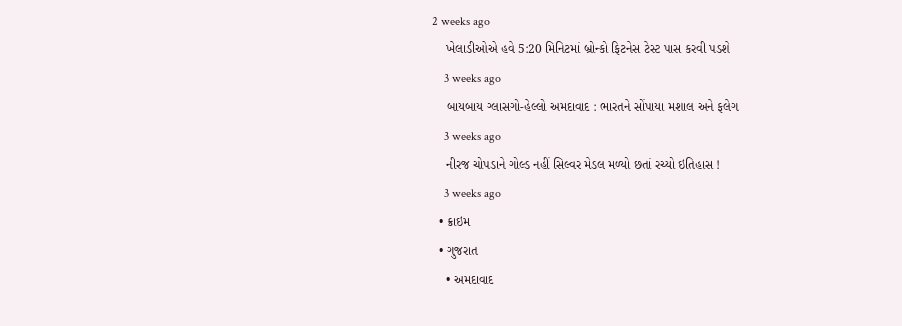2 weeks ago
    ખેલાડીઓએ હવે 5:20 મિનિટમાં બ્રોન્કો ફિટનેસ ટેસ્ટ પાસ કરવી પડશે
    3 weeks ago
    બાયબાય ગ્લાસગો-હેલ્લો અમદાવાદ : ભારતને સોંપાયા મશાલ અને ફલેગ
    3 weeks ago
    નીરજ ચોપડાને ગોલ્ડ નહીં સિલ્વર મેડલ મળ્યો છતાં રચ્યો ઇતિહાસ !
    3 weeks ago
  • ક્રાઇમ
  • ગુજરાત
    • અમદાવાદ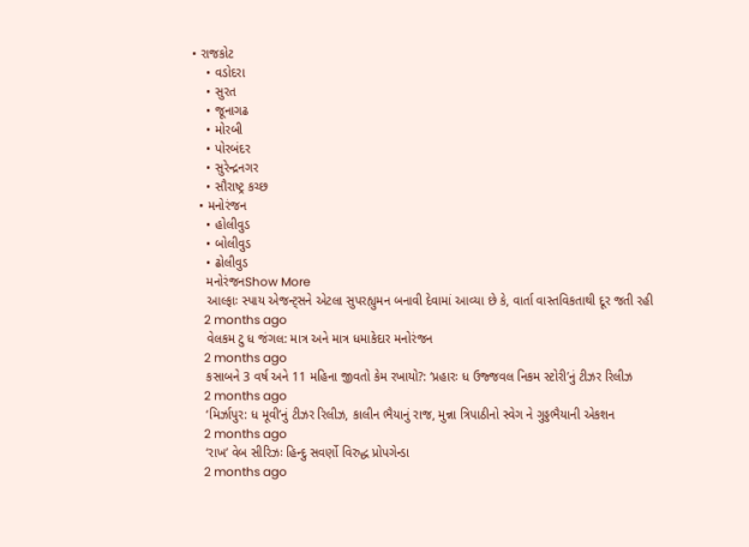• રાજકોટ
    • વડોદરા
    • સુરત
    • જૂનાગઢ
    • મોરબી
    • પોરબંદર
    • સુરેન્દ્રનગર
    • સૌરાષ્ટ્ર કચ્છ
  • મનોરંજન
    • હોલીવુડ
    • બોલીવુડ
    • ઢોલીવુડ
    મનોરંજનShow More
    આલ્ફાઃ સ્પાય એજન્ટ્સને એટલા સુપરહ્યુમન બનાવી દેવામાં આવ્યા છે કે, વાર્તા વાસ્તવિકતાથી દૂર જતી રહી
    2 months ago
    વેલકમ ટુ ધ જંગલ: માત્ર અને માત્ર ધમાકેદાર મનોરંજન
    2 months ago
    કસાબને 3 વર્ષ અને 11 મહિના જીવતો કેમ રખાયો?: ‘પ્રહારઃ ધ ઉજ્જવલ નિકમ સ્ટોરી’નું ટીઝર રિલીઝ
    2 months ago
    ‘મિર્ઝાપુર: ધ મૂવી’નું ટીઝર રિલીઝ, કાલીન ભૈયાનું રાજ, મુન્ના ત્રિપાઠીનો સ્વેગ ને ગુડ્ડભૈયાની એકશન
    2 months ago
    ‘રાખ’ વેબ સીરિઝઃ હિન્દુ સવર્ણો વિરુદ્ધ પ્રોપગેન્ડા
    2 months ago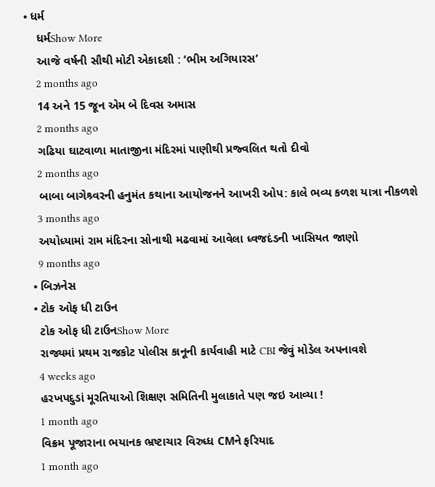• ધર્મ
    ધર્મShow More
    આજે વર્ષની સૌથી મોટી એકાદશી : ‘ભીમ અગિયારસ’
    2 months ago
    14 અને 15 જૂન એમ બે દિવસ અમાસ
    2 months ago
    ગઢિયા ઘાટવાળા માતાજીના મંદિરમાં પાણીથી પ્રજ્વલિત થતો દીવો
    2 months ago
    બાબા બાગેશ્ર્વરની હનુમંત કથાના આયોજનને આખરી ઓપ: કાલે ભવ્ય કળશ યાત્રા નીકળશે
    3 months ago
    અયોધ્યામાં રામ મંદિરના સોનાથી મઢવામાં આવેલા ધ્વજદંડની ખાસિયત જાણો
    9 months ago
  • બિઝનેસ
  • ટોક ઓફ ધી ટાઉન
    ટોક ઓફ ધી ટાઉનShow More
    રાજ્યમાં પ્રથમ રાજકોટ પોલીસ કાનૂની કાર્યવાહી માટે CBI જેવું મોડેલ અપનાવશે
    4 weeks ago
    હરખપદુડાં મૂરતિયાઓ શિક્ષણ સમિતિની મુલાકાતે પણ જઇ આવ્યા !
    1 month ago
    વિક્રમ પૂજારાના ભયાનક ભ્રષ્ટાચાર વિરુધ્ધ CMને ફરિયાદ
    1 month ago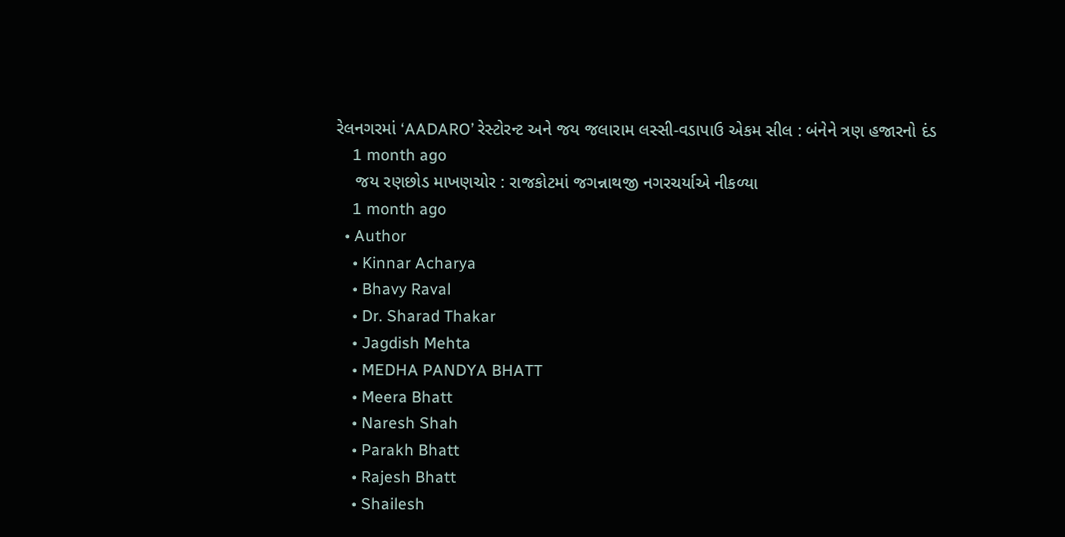રેલનગરમાં ‘AADARO’ રેસ્ટોરન્ટ અને જય જલારામ લસ્સી-વડાપાઉ એકમ સીલ : બંનેને ત્રણ હજારનો દંડ
    1 month ago
    જય રણછોડ માખણચોર : રાજકોટમાં જગન્નાથજી નગરચર્યાએ નીકળ્યા
    1 month ago
  • Author
    • Kinnar Acharya
    • Bhavy Raval
    • Dr. Sharad Thakar
    • Jagdish Mehta
    • MEDHA PANDYA BHATT
    • Meera Bhatt
    • Naresh Shah
    • Parakh Bhatt
    • Rajesh Bhatt
    • Shailesh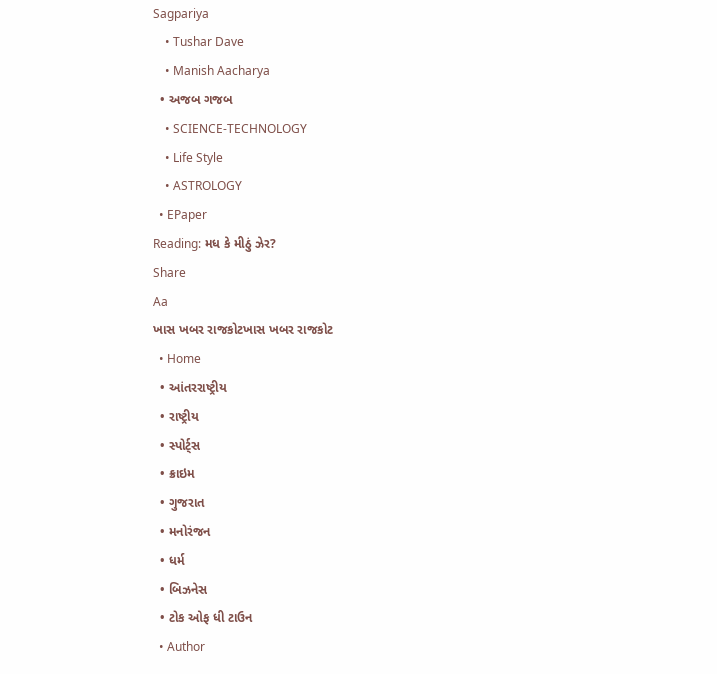Sagpariya
    • Tushar Dave
    • Manish Aacharya
  • અજબ ગજબ
    • SCIENCE-TECHNOLOGY
    • Life Style
    • ASTROLOGY
  • EPaper
Reading: મધ કે મીઠું ઝેર?
Share
Aa
ખાસ ખબર રાજકોટખાસ ખબર રાજકોટ
  • Home
  • આંતરરાષ્ટ્રીય
  • રાષ્ટ્રીય
  • સ્પોર્ટ્સ
  • ક્રાઇમ
  • ગુજરાત
  • મનોરંજન
  • ધર્મ
  • બિઝનેસ
  • ટોક ઓફ ધી ટાઉન
  • Author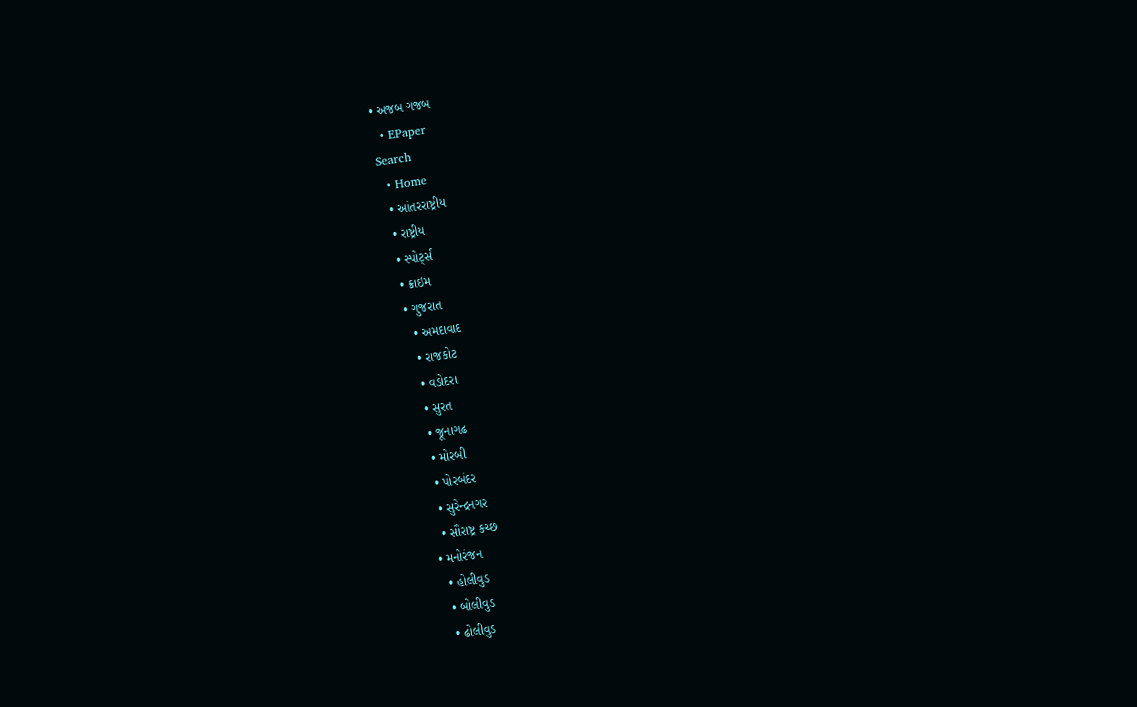• અજબ ગજબ
  • EPaper
Search
  • Home
  • આંતરરાષ્ટ્રીય
  • રાષ્ટ્રીય
  • સ્પોર્ટ્સ
  • ક્રાઇમ
  • ગુજરાત
    • અમદાવાદ
    • રાજકોટ
    • વડોદરા
    • સુરત
    • જૂનાગઢ
    • મોરબી
    • પોરબંદર
    • સુરેન્દ્રનગર
    • સૌરાષ્ટ્ર કચ્છ
  • મનોરંજન
    • હોલીવુડ
    • બોલીવુડ
    • ઢોલીવુડ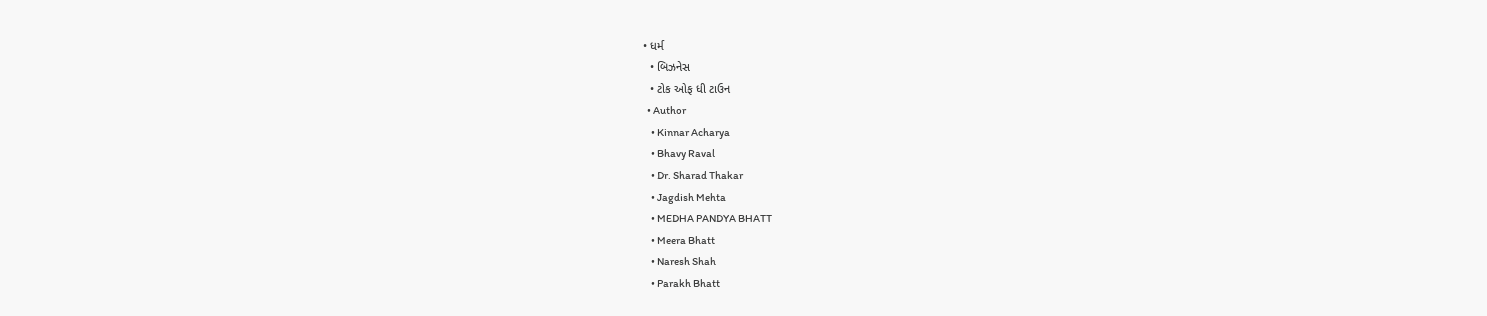• ધર્મ
  • બિઝનેસ
  • ટોક ઓફ ધી ટાઉન
  • Author
    • Kinnar Acharya
    • Bhavy Raval
    • Dr. Sharad Thakar
    • Jagdish Mehta
    • MEDHA PANDYA BHATT
    • Meera Bhatt
    • Naresh Shah
    • Parakh Bhatt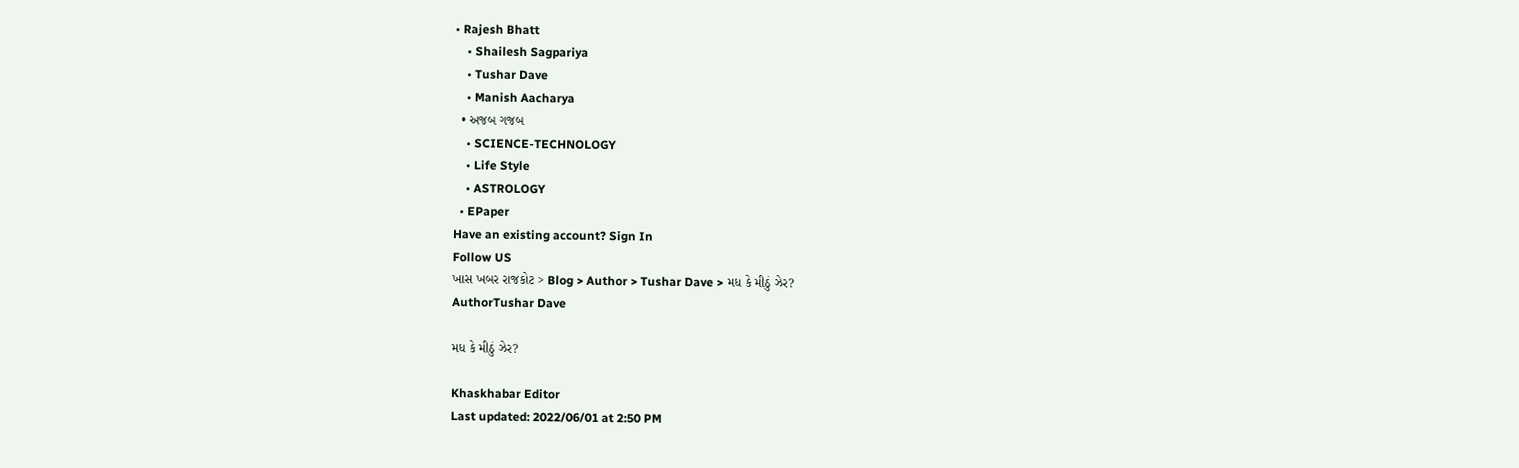• Rajesh Bhatt
    • Shailesh Sagpariya
    • Tushar Dave
    • Manish Aacharya
  • અજબ ગજબ
    • SCIENCE-TECHNOLOGY
    • Life Style
    • ASTROLOGY
  • EPaper
Have an existing account? Sign In
Follow US
ખાસ ખબર રાજકોટ > Blog > Author > Tushar Dave > મધ કે મીઠું ઝેર?
AuthorTushar Dave

મધ કે મીઠું ઝેર?

Khaskhabar Editor
Last updated: 2022/06/01 at 2:50 PM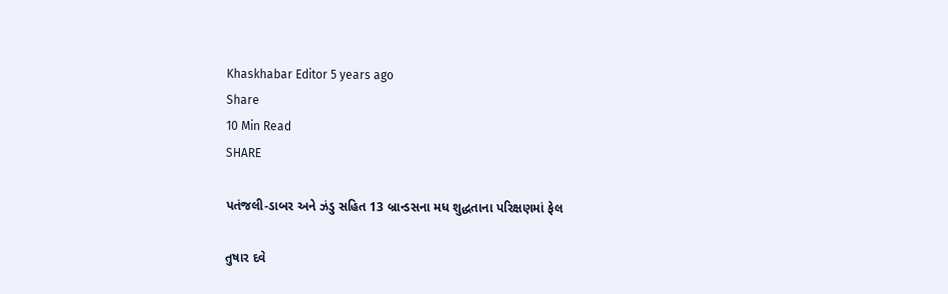Khaskhabar Editor 5 years ago
Share
10 Min Read
SHARE

પતંજલી-ડાબર અને ઝંડુ સહિત 13 બ્રાન્ડસના મધ શુદ્ધતાના પરિક્ષણમાં ફેલ

તુષાર દવે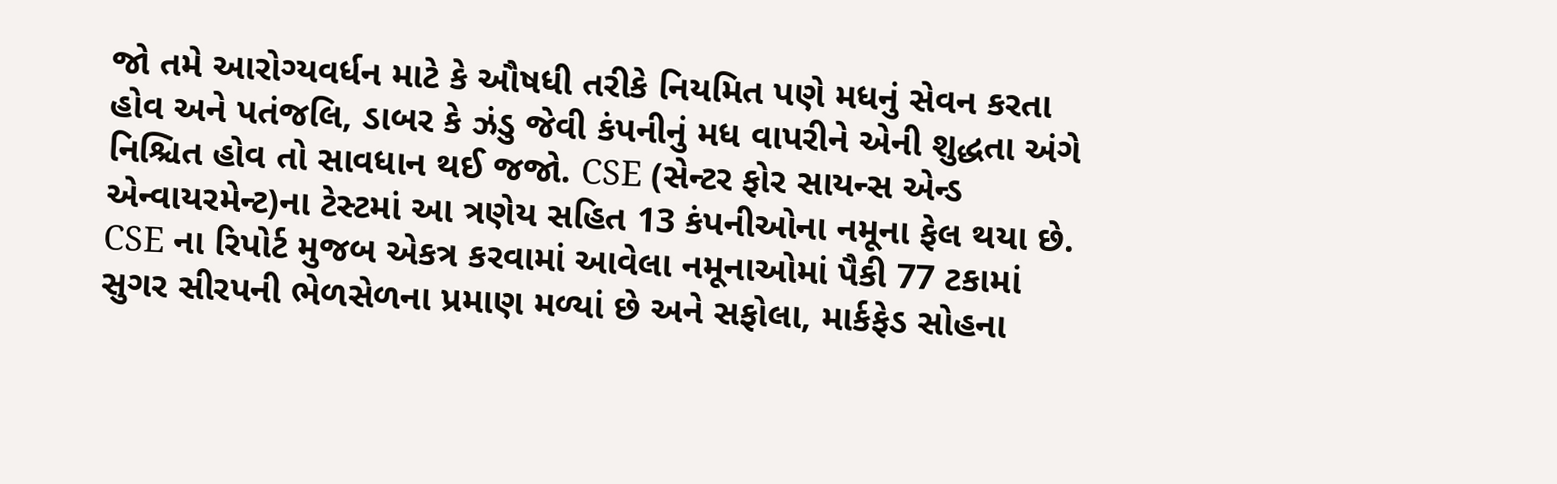જો તમે આરોગ્યવર્ધન માટે કે ઔષધી તરીકે નિયમિત પણે મધનું સેવન કરતા હોવ અને પતંજલિ, ડાબર કે ઝંડુ જેવી કંપનીનું મધ વાપરીને એની શુદ્ધતા અંગે નિશ્ચિત હોવ તો સાવધાન થઈ જજો. CSE (સેન્ટર ફોર સાયન્સ એન્ડ એન્વાયરમેન્ટ)ના ટેસ્ટમાં આ ત્રણેય સહિત 13 કંપનીઓના નમૂના ફેલ થયા છે. CSE ના રિપોર્ટ મુજબ એકત્ર કરવામાં આવેલા નમૂનાઓમાં પૈકી 77 ટકામાં સુગર સીરપની ભેળસેળના પ્રમાણ મળ્યાં છે અને સફોલા, માર્કફેડ સોહના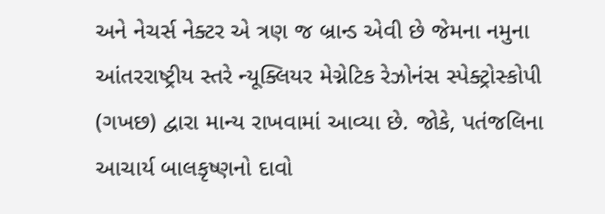અને નેચર્સ નેક્ટર એ ત્રણ જ બ્રાન્ડ એવી છે જેમના નમુના આંતરરાષ્ટ્રીય સ્તરે ન્યૂક્લિયર મેગ્નેટિક રેઝોનંસ સ્પેક્ટ્રોસ્કોપી (ગખછ) દ્વારા માન્ય રાખવામાં આવ્યા છે. જોકે, પતંજલિના આચાર્ય બાલકૃષ્ણનો દાવો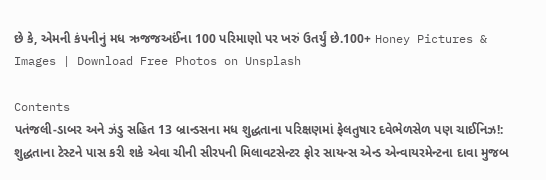છે કે, એમની કંપનીનું મધ ઋજજઅઈંના 100 પરિમાણો પર ખરું ઉતર્યું છે.100+ Honey Pictures & Images | Download Free Photos on Unsplash

Contents
પતંજલી-ડાબર અને ઝંડુ સહિત 13 બ્રાન્ડસના મધ શુદ્ધતાના પરિક્ષણમાં ફેલતુષાર દવેભેળસેળ પણ ચાઈનિઝ!: શુદ્ધતાના ટેસ્ટને પાસ કરી શકે એવા ચીની સીરપની મિલાવટસેન્ટર ફોર સાયન્સ એન્ડ એન્વાયરમેન્ટના દાવા મુજબ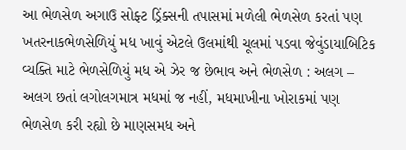આ ભેળસેળ અગાઉ સોફ્ટ ડ્રિંક્સની તપાસમાં મળેલી ભેળસેળ કરતાં પણ ખતરનાકભેળસેળિયું મધ ખાવું એટલે ઉલમાંથી ચૂલમાં પડવા જેવુંડાયાબિટિક વ્યક્તિ માટે ભેળસેળિયું મધ એ ઝેર જ છેભાવ અને ભેળસેળ : અલગ – અલગ છતાં લગોલગમાત્ર મધમાં જ નહીં, મધમાખીના ખોરાકમાં પણ ભેળસેળ કરી રહ્યો છે માણસમધ અને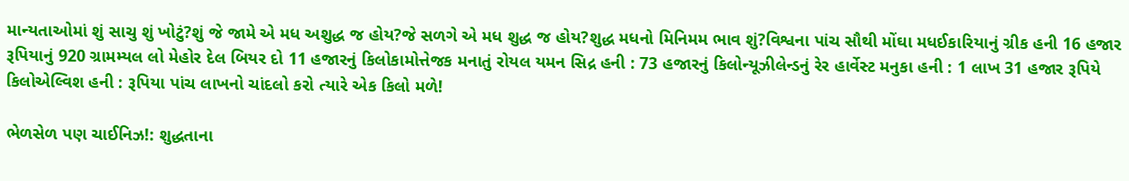માન્યતાઓમાં શું સાચુ શું ખોટું?શું જે જામે એ મધ અશુદ્ધ જ હોય?જે સળગે એ મધ શુદ્ધ જ હોય?શુદ્ધ મધનો મિનિમમ ભાવ શું?વિશ્વના પાંચ સૌથી મોંઘા મધઈકારિયાનું ગ્રીક હની 16 હજાર રૂપિયાનું 920 ગ્રામમ્યલ લો મેહોર દેલ બિયર દો 11 હજારનું કિલોકામોત્તેજક મનાતું રોયલ યમન સિદ્ર હની : 73 હજારનું કિલોન્યૂઝીલેન્ડનું રેર હાર્વેસ્ટ મનુકા હની : 1 લાખ 31 હજાર રૂપિયે કિલોએલ્વિશ હની : રૂપિયા પાંચ લાખનો ચાંદલો કરો ત્યારે એક કિલો મળે!

ભેળસેળ પણ ચાઈનિઝ!: શુદ્ધતાના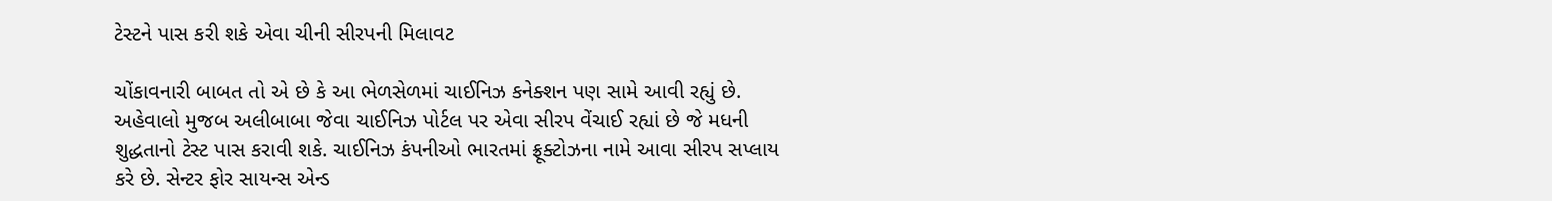ટેસ્ટને પાસ કરી શકે એવા ચીની સીરપની મિલાવટ

ચોંકાવનારી બાબત તો એ છે કે આ ભેળસેળમાં ચાઈનિઝ કનેક્શન પણ સામે આવી રહ્યું છે. અહેવાલો મુજબ અલીબાબા જેવા ચાઈનિઝ પોર્ટલ પર એવા સીરપ વેંચાઈ રહ્યાં છે જે મધની શુદ્ધતાનો ટેસ્ટ પાસ કરાવી શકે. ચાઈનિઝ કંપનીઓ ભારતમાં ફ્રૂક્ટોઝના નામે આવા સીરપ સપ્લાય કરે છે. સેન્ટર ફોર સાયન્સ એન્ડ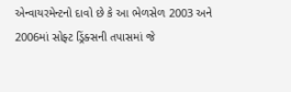એન્વાયરમેન્ટનો દાવો છે કે આ ભેળસેળ 2003 અને 2006માં સોફ્ટ ડ્રિંક્સની તપાસમાં જે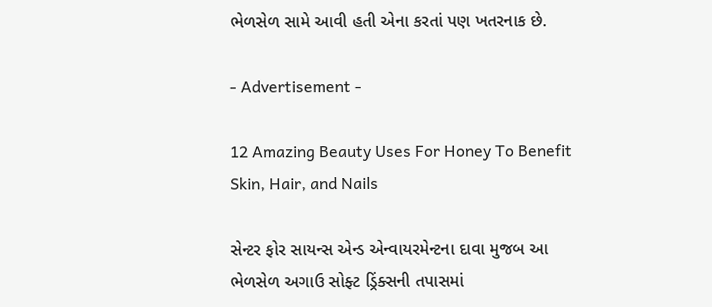ભેળસેળ સામે આવી હતી એના કરતાં પણ ખતરનાક છે.

- Advertisement -

12 Amazing Beauty Uses For Honey To Benefit Skin, Hair, and Nails

સેન્ટર ફોર સાયન્સ એન્ડ એન્વાયરમેન્ટના દાવા મુજબ આ ભેળસેળ અગાઉ સોફ્ટ ડ્રિંક્સની તપાસમાં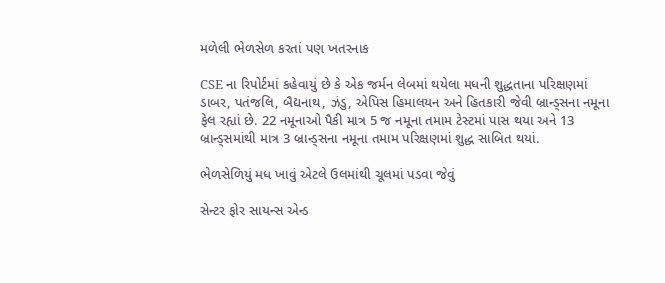મળેલી ભેળસેળ કરતાં પણ ખતરનાક

CSE ના રિપોર્ટમાં કહેવાયું છે કે એક જર્મન લેબમાં થયેલા મધની શુદ્ધતાના પરિક્ષણમાં ડાબર, પતંજલિ, બૈદ્યનાથ, ઝંડુ, એપિસ હિમાલયન અને હિતકારી જેવી બ્રાન્ડ્સના નમૂના ફેલ રહ્યાં છે. 22 નમૂનાઓ પૈકી માત્ર 5 જ નમૂના તમામ ટેસ્ટમાં પાસ થયા અને 13 બ્રાન્ડ્સમાંથી માત્ર 3 બ્રાન્ડ્સના નમૂના તમામ પરિક્ષણમાં શુદ્ધ સાબિત થયાં.

ભેળસેળિયું મધ ખાવું એટલે ઉલમાંથી ચૂલમાં પડવા જેવું

સેન્ટર ફોર સાયન્સ એન્ડ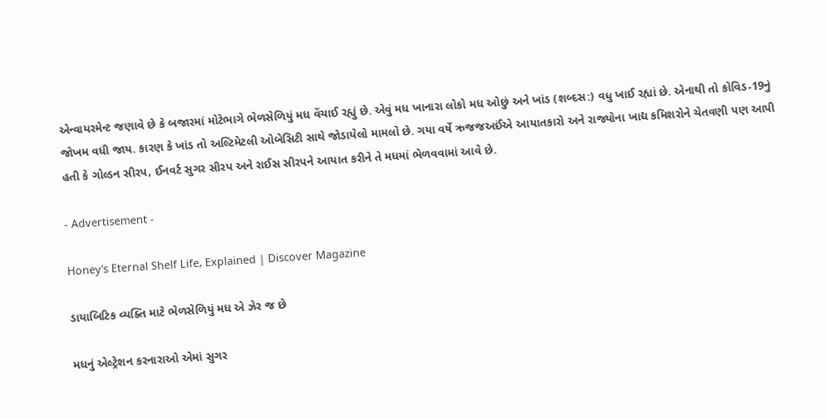એન્વાયરમેન્ટ જણાવે છે કે બજારમાં મોટેભાગે ભેળસેળિયું મધ વેંચાઈ રહ્યું છે. એવું મધ ખાનારા લોકો મધ ઓછું અને ખાંડ (શબ્દસ:) વધુ ખાઈ રહ્યાં છે. એનાથી તો કોવિડ-19નું જોખમ વધી જાય. કારણ કે ખાંડ તો અલ્ટિમેટલી ઓબેસિટી સાથે જોડાયેલો મામલો છે. ગયા વર્ષે ઋજજઅઈંએ આયાતકારો અને રાજ્યોના ખાદ્ય કમિશરોને ચેતવણી પણ આપી હતી કે ગોલ્ડન સીરપ, ઈનવર્ટ સુગર સીરપ અને રાઈસ સીરપને આયાત કરીને તે મધમાં ભેળવવામાં આવે છે.

- Advertisement -

Honey's Eternal Shelf Life, Explained | Discover Magazine

ડાયાબિટિક વ્યક્તિ માટે ભેળસેળિયું મધ એ ઝેર જ છે

મધનું એલ્ટ્રેશન કરનારાઓ એમાં સુગર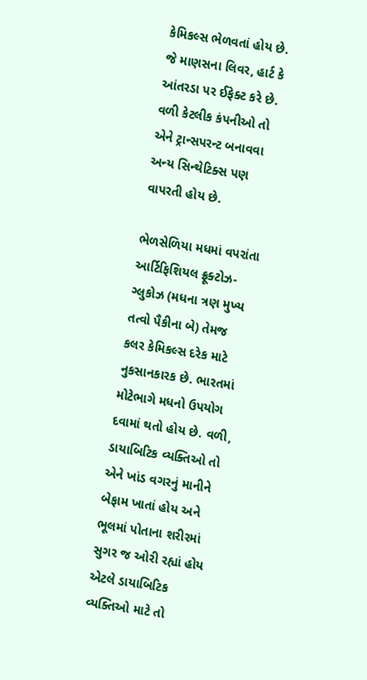કેમિકલ્સ ભેળવતાં હોય છે. જે માણસના લિવર, હાર્ટ કે આંતરડા પર ઈફેક્ટ કરે છે. વળી કેટલીક કંપનીઓ તો એને ટ્રાન્સપરન્ટ બનાવવા અન્ય સિન્થેટિક્સ પણ વાપરતી હોય છે.

ભેળસેળિયા મધમાં વપરાંતા આર્ટિફિશિયલ ફ્રૂક્ટોઝ-ગ્લુકોઝ (મધના ત્રણ મુખ્ય તત્વો પૈકીના બે) તેમજ કલર કેમિકલ્સ દરેક માટે નુકસાનકારક છે. ભારતમાં મોટેભાગે મધનો ઉપયોગ દવામાં થતો હોય છે. વળી, ડાયાબિટિક વ્યક્તિઓ તો એને ખાંડ વગરનું માનીને બેફામ ખાતાં હોય અને ભૂલમાં પોતાના શરીરમાં સુગર જ ઓરી રહ્યાં હોય એટલે ડાયાબિટિક વ્યક્તિઓ માટે તો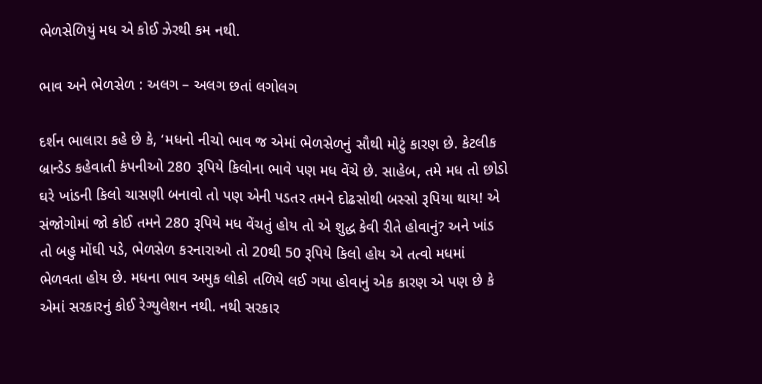ભેળસેળિયું મધ એ કોઈ ઝેરથી કમ નથી.

ભાવ અને ભેળસેળ : અલગ – અલગ છતાં લગોલગ

દર્શન ભાલારા કહે છે કે, ‘મધનો નીચો ભાવ જ એમાં ભેળસેળનું સૌથી મોટું કારણ છે. કેટલીક બ્રાન્ડેડ કહેવાતી કંપનીઓ 280 રૂપિયે કિલોના ભાવે પણ મધ વેંચે છે. સાહેબ, તમે મધ તો છોડો ઘરે ખાંડની કિલો ચાસણી બનાવો તો પણ એની પડતર તમને દોઢસોથી બસ્સો રૂપિયા થાય! એ સંજોગોમાં જો કોઈ તમને 280 રૂપિયે મધ વેંચતું હોય તો એ શુદ્ધ કેવી રીતે હોવાનું? અને ખાંડ તો બહુ મોંઘી પડે, ભેળસેળ કરનારાઓ તો 20થી 50 રૂપિયે કિલો હોય એ તત્વો મધમાં ભેળવતા હોય છે. મધના ભાવ અમુક લોકો તળિયે લઈ ગયા હોવાનું એક કારણ એ પણ છે કે એમાં સરકારનું કોઈ રેગ્યુલેશન નથી. નથી સરકાર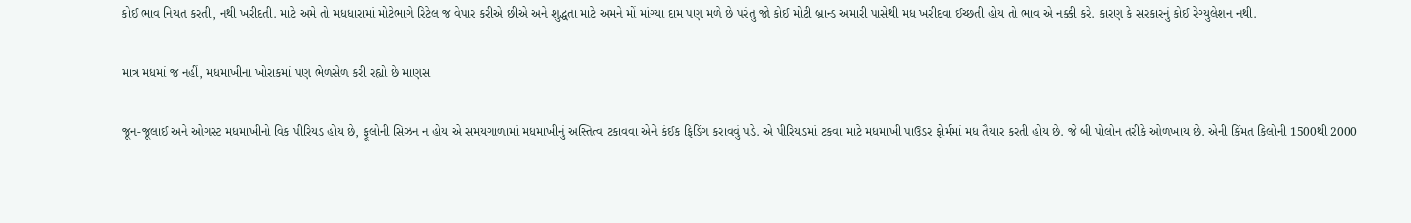કોઈ ભાવ નિયત કરતી, નથી ખરીદતી. માટે અમે તો મધધારામાં મોટેભાગે રિટેલ જ વેપાર કરીએ છીએ અને શુદ્ધતા માટે અમને મોં માંગ્યા દામ પણ મળે છે પરંતુ જો કોઈ મોટી બ્રાન્ડ અમારી પાસેથી મધ ખરીદવા ઈચ્છતી હોય તો ભાવ એ નક્કી કરે. કારણ કે સરકારનું કોઈ રેગ્યુલેશન નથી.

માત્ર મધમાં જ નહીં, મધમાખીના ખોરાકમાં પણ ભેળસેળ કરી રહ્યો છે માણસ

જૂન-જૂલાઈ અને ઓગસ્ટ મધમાખીનો વિક પીરિયડ હોય છે, ફૂલોની સિઝન ન હોય એ સમયગાળામાં મધમાખીનું અસ્તિત્વ ટકાવવા એને કંઈક ફિડિંગ કરાવવું પડે. એ પીરિયડમાં ટકવા માટે મધમાખી પાઉડર ફોર્મમાં મધ તૈયાર કરતી હોય છે. જે બી પોલોન તરીકે ઓળખાય છે. એની કિંમત કિલોની 1500થી 2000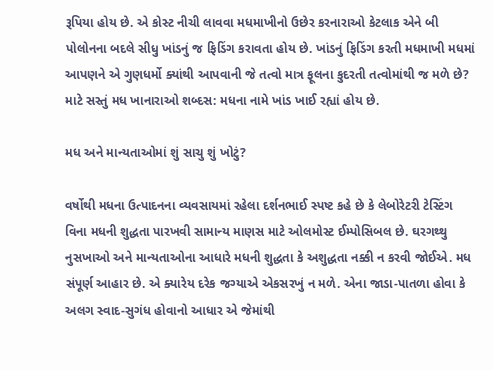રૂપિયા હોય છે. એ કોસ્ટ નીચી લાવવા મધમાખીનો ઉછેર કરનારાઓ કેટલાક એને બી પોલોનના બદલે સીધુ ખાંડનું જ ફિડિંગ કરાવતા હોય છે. ખાંડનું ફિડિંગ કરતી મધમાખી મધમાં આપણને એ ગુણધર્મો ક્યાંથી આપવાની જે તત્વો માત્ર ફૂલના કુદરતી તત્વોમાંથી જ મળે છે? માટે સસ્તું મધ ખાનારાઓ શબ્દસ: મધના નામે ખાંડ ખાઈ રહ્યાં હોય છે.

મધ અને માન્યતાઓમાં શું સાચુ શું ખોટું?

વર્ષોથી મધના ઉત્પાદનના વ્યવસાયમાં રહેલા દર્શનભાઈ સ્પષ્ટ કહે છે કે લેબોરેટરી ટેસ્ટિંગ વિના મધની શુદ્ધતા પારખવી સામાન્ય માણસ માટે ઓલમોસ્ટ ઈમ્પોસિબલ છે. ઘરગથ્થુ નુસખાઓ અને માન્યતાઓના આધારે મધની શુદ્ધતા કે અશુદ્ધતા નક્કી ન કરવી જોઈએ. મધ સંપૂર્ણ આહાર છે. એ ક્યારેય દરેક જગ્યાએ એકસરખું ન મળે. એના જાડા-પાતળા હોવા કે અલગ સ્વાદ-સુગંધ હોવાનો આધાર એ જેમાંથી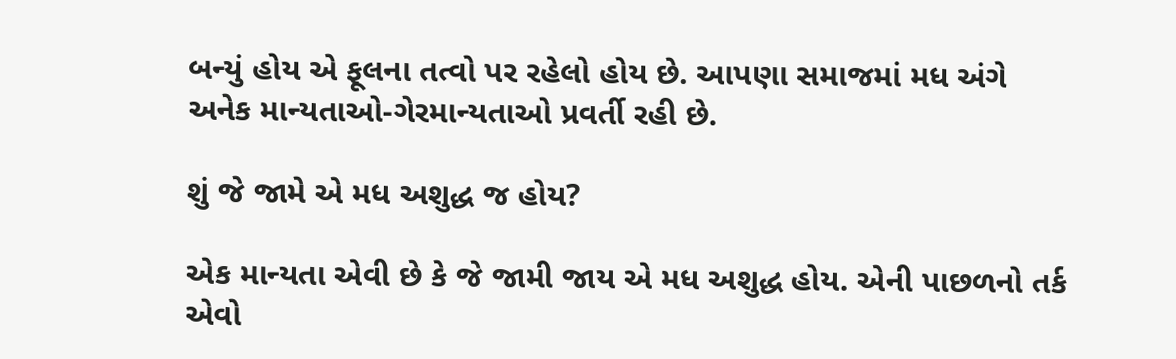બન્યું હોય એ ફૂલના તત્વો પર રહેલો હોય છે. આપણા સમાજમાં મધ અંગે અનેક માન્યતાઓ-ગેરમાન્યતાઓ પ્રવર્તી રહી છે.

શું જે જામે એ મધ અશુદ્ધ જ હોય?

એક માન્યતા એવી છે કે જે જામી જાય એ મધ અશુદ્ધ હોય. એની પાછળનો તર્ક એવો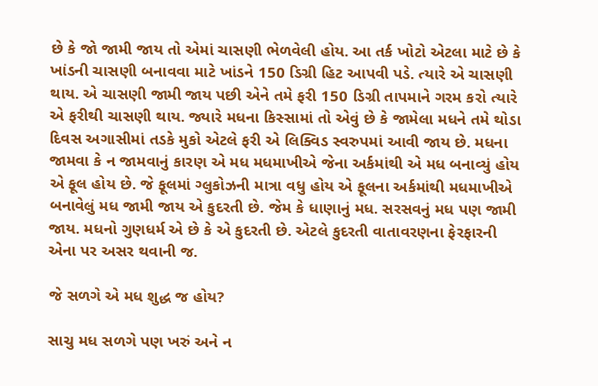છે કે જો જામી જાય તો એમાં ચાસણી ભેળવેલી હોય. આ તર્ક ખોટો એટલા માટે છે કે ખાંડની ચાસણી બનાવવા માટે ખાંડને 150 ડિગ્રી હિટ આપવી પડે. ત્યારે એ ચાસણી થાય. એ ચાસણી જામી જાય પછી એને તમે ફરી 150 ડિગ્રી તાપમાને ગરમ કરો ત્યારે એ ફરીથી ચાસણી થાય. જ્યારે મધના કિસ્સામાં તો એવું છે કે જામેલા મધને તમે થોડા દિવસ અગાસીમાં તડકે મુકો એટલે ફરી એ લિક્વિડ સ્વરુપમાં આવી જાય છે. મધના જામવા કે ન જામવાનું કારણ એ મધ મધમાખીએ જેના અર્કમાંથી એ મધ બનાવ્યું હોય એ ફૂલ હોય છે. જે ફૂલમાં ગ્લુકોઝની માત્રા વધુ હોય એ ફૂલના અર્કમાંથી મધમાખીએ બનાવેલું મધ જામી જાય એ કુદરતી છે. જેમ કે ધાણાનું મધ. સરસવનું મધ પણ જામી જાય. મધનો ગુણધર્મ એ છે કે એ કુદરતી છે. એટલે કુદરતી વાતાવરણના ફેરફારની એના પર અસર થવાની જ.

જે સળગે એ મધ શુદ્ધ જ હોય?

સાચુ મધ સળગે પણ ખરું અને ન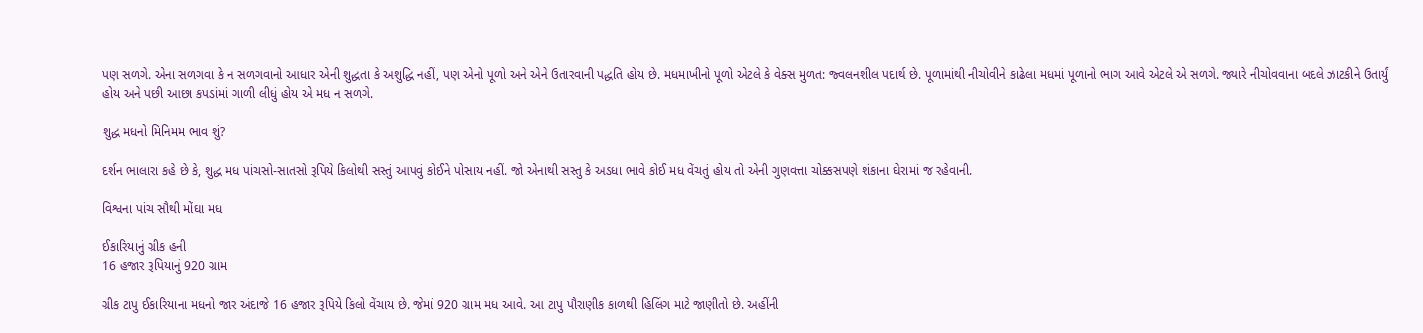પણ સળગે. એના સળગવા કે ન સળગવાનો આધાર એની શુદ્ધતા કે અશુદ્ધિ નહીં, પણ એનો પૂળો અને એને ઉતારવાની પદ્ધતિ હોય છે. મધમાખીનો પૂળો એટલે કે વેક્સ મુળત: જ્વલનશીલ પદાર્થ છે. પૂળામાંથી નીચોવીને કાઢેલા મધમાં પૂળાનો ભાગ આવે એટલે એ સળગે. જ્યારે નીચોવવાના બદલે ઝાટકીને ઉતાર્યું હોય અને પછી આછા કપડાંમાં ગાળી લીધું હોય એ મધ ન સળગે.

શુદ્ધ મધનો મિનિમમ ભાવ શું?

દર્શન ભાલારા કહે છે કે, શુદ્ધ મધ પાંચસો-સાતસો રૂપિયે કિલોથી સસ્તું આપવું કોઈને પોસાય નહીં. જો એનાથી સસ્તુ કે અડધા ભાવે કોઈ મધ વેંચતું હોય તો એની ગુણવત્તા ચોક્કસપણે શંકાના ઘેરામાં જ રહેવાની.

વિશ્વના પાંચ સૌથી મોંઘા મધ

ઈકારિયાનું ગ્રીક હની
16 હજાર રૂપિયાનું 920 ગ્રામ

ગ્રીક ટાપુ ઈકારિયાના મધનો જાર અંદાજે 16 હજાર રૂપિયે કિલો વેંચાય છે. જેમાં 920 ગ્રામ મધ આવે. આ ટાપુ પૌરાણીક કાળથી હિલિંગ માટે જાણીતો છે. અહીંની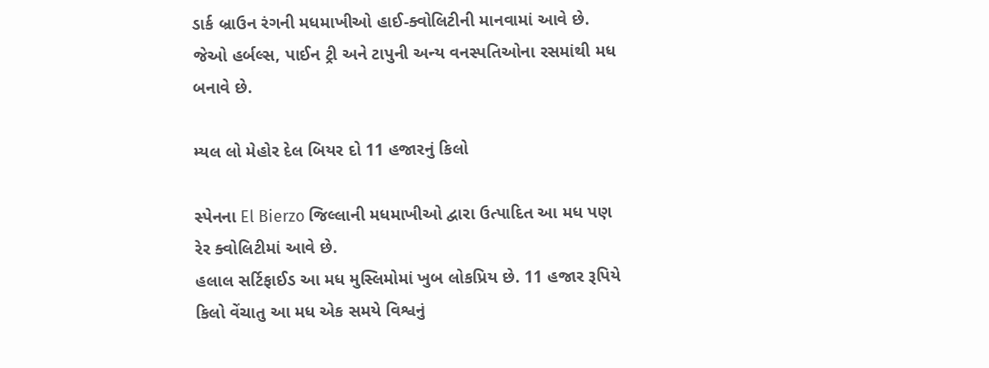ડાર્ક બ્રાઉન રંગની મધમાખીઓ હાઈ-ક્વોલિટીની માનવામાં આવે છે. જેઓ હર્બલ્સ, પાઈન ટ્રી અને ટાપુની અન્ય વનસ્પતિઓના રસમાંથી મધ બનાવે છે.

મ્યલ લો મેહોર દેલ બિયર દો 11 હજારનું કિલો

સ્પેનના El Bierzo જિલ્લાની મધમાખીઓ દ્વારા ઉત્પાદિત આ મધ પણ રેર ક્વોલિટીમાં આવે છે.
હલાલ સર્ટિફાઈડ આ મધ મુસ્લિમોમાં ખુબ લોકપ્રિય છે. 11 હજાર રૂપિયે કિલો વેંચાતુ આ મધ એક સમયે વિશ્વનું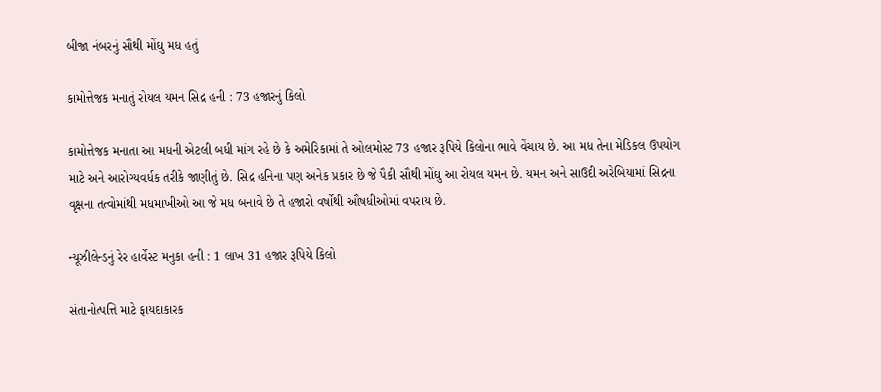બીજા નંબરનું સૌથી મોંઘુ મધ હતું

કામોત્તેજક મનાતું રોયલ યમન સિદ્ર હની : 73 હજારનું કિલો

કામોત્તેજક મનાતા આ મધની એટલી બધી માંગ રહે છે કે અમેરિકામાં તે ઓલમોસ્ટ 73 હજાર રૂપિયે કિલોના ભાવે વેંચાય છે. આ મધ તેના મેડિકલ ઉપયોગ માટે અને આરોગ્યવર્ધક તરીકે જાણીતું છે. સિદ્ર હનિના પણ અનેક પ્રકાર છે જે પૈકી સૌથી મોંઘુ આ રોયલ યમન છે. યમન અને સાઉદી અરેબિયામાં સિદ્રના વૃક્ષના તત્વોમાંથી મધમાખીઓ આ જે મધ બનાવે છે તે હજારો વર્ષોથી ઔષધીઓમાં વપરાય છે.

ન્યૂઝીલેન્ડનું રેર હાર્વેસ્ટ મનુકા હની : 1 લાખ 31 હજાર રૂપિયે કિલો

સંતાનોત્પત્તિ માટે ફાયદાકારક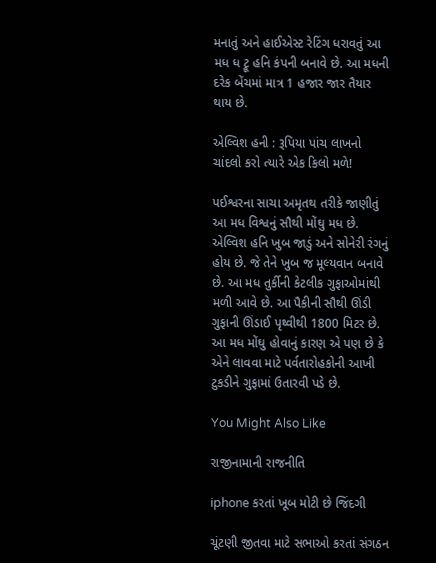મનાતું અને હાઈએસ્ટ રેટિંગ ધરાવતું આ મધ ધ ટ્રૂ હનિ કંપની બનાવે છે. આ મધની દરેક બેંચમાં માત્ર 1 હજાર જાર તૈયાર થાય છે.

એલ્વિશ હની : રૂપિયા પાંચ લાખનો ચાંદલો કરો ત્યારે એક કિલો મળે!

પઈશ્વરના સાચા અમૃતથ તરીકે જાણીતું આ મધ વિશ્વનું સૌથી મોંઘુ મધ છે. એલ્વિશ હનિ ખુબ જાડું અને સોનેરી રંગનું હોય છે. જે તેને ખુબ જ મૂલ્યવાન બનાવે છે. આ મધ તુર્કીની કેટલીક ગુફાઓમાંથી મળી આવે છે. આ પૈકીની સૌથી ઊંડી ગુફાની ઊંડાઈ પૃથ્વીથી 1800 મિટર છે. આ મધ મોંઘુ હોવાનું કારણ એ પણ છે કે એને લાવવા માટે પર્વતારોહકોની આખી ટુકડીને ગુફામાં ઉતારવી પડે છે.

You Might Also Like

રાજીનામાની રાજનીતિ

iphone કરતાં ખૂબ મોટી છે જિંદગી

ચૂંટણી જીતવા માટે સભાઓ કરતાં સંગઠન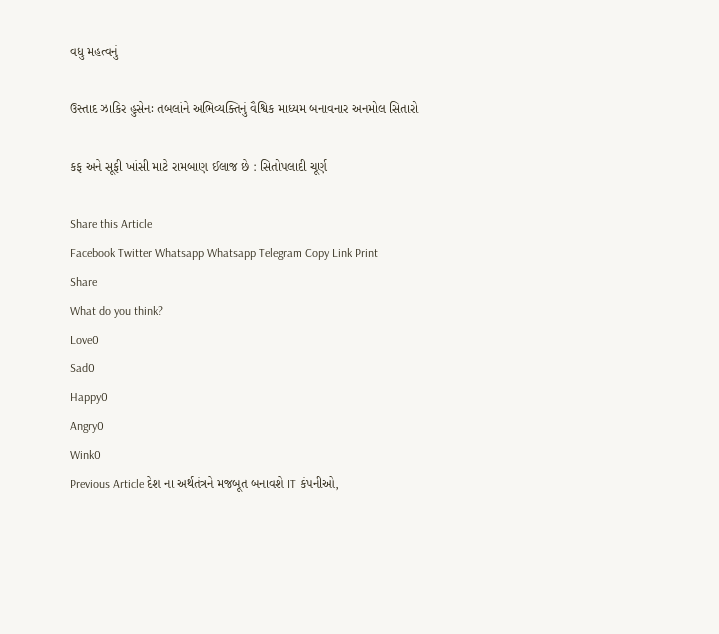વધુ મહત્વનું

ઉસ્તાદ ઝાકિર હુસેનઃ તબલાંને અભિવ્યક્તિનું વૈશ્વિક માધ્યમ બનાવનાર અનમોલ સિતારો

કફ અને સૂફી ખાંસી માટે રામબાણ ઈલાજ છે : સિતોપલાદી ચૂર્ણ

Share this Article
Facebook Twitter Whatsapp Whatsapp Telegram Copy Link Print
Share
What do you think?
Love0
Sad0
Happy0
Angry0
Wink0
Previous Article દેશ ના અર્થતંત્રને મજબૂત બનાવશે IT કંપનીઓ,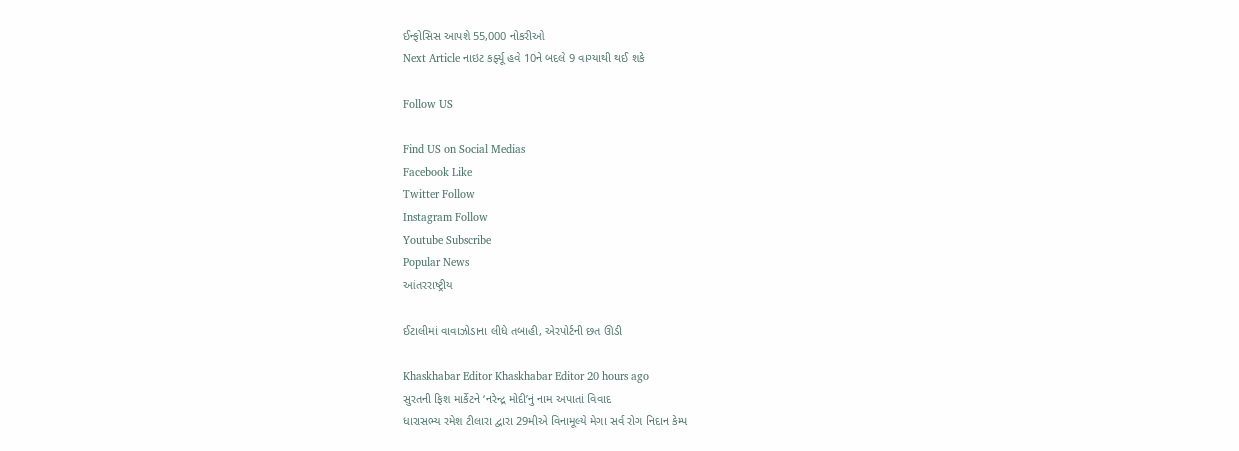ઈન્ફોસિસ આપશે 55,000 નોકરીઓ
Next Article નાઇટ કર્ફ્યૂ હવે 10ને બદલે 9 વાગ્યાથી થઈ શકે

Follow US

Find US on Social Medias
Facebook Like
Twitter Follow
Instagram Follow
Youtube Subscribe
Popular News
આંતરરાષ્ટ્રીય

ઈટાલીમાં વાવાઝોડાના લીધે તબાહી, એરપોર્ટની છત ઊડી

Khaskhabar Editor Khaskhabar Editor 20 hours ago
સુરતની ફિશ માર્કેટને ‘નરેન્દ્ર મોદી’નું નામ અપાતાં વિવાદ
ધારાસભ્ય રમેશ ટીલારા દ્વારા 29મીએ વિનામૂલ્યે મેગા સર્વ રોગ નિદાન કેમ્પ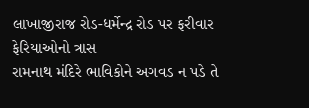લાખાજીરાજ રોડ-ધર્મેન્દ્ર રોડ પર ફરીવાર ફેરિયાઓનો ત્રાસ
રામનાથ મંદિરે ભાવિકોને અગવડ ન પડે તે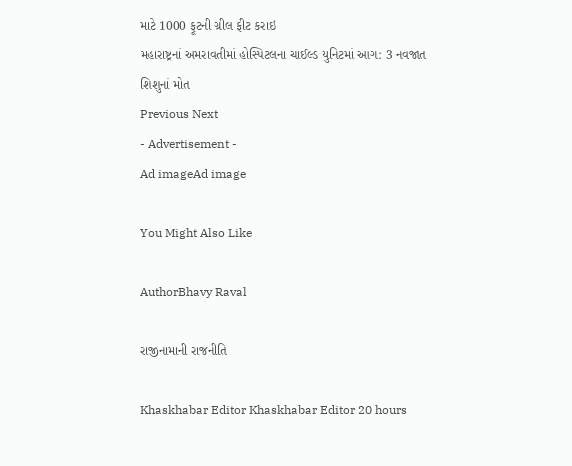માટે 1000 ફૂટની ગ્રીલ ફીટ કરાઇ
મહારાષ્ટ્રનાં અમરાવતીમાં હોસ્પિટલના ચાઈલ્ડ યુનિટમાં આગ: 3 નવજાત શિશુનાં મોત
Previous Next
- Advertisement -
Ad imageAd image

You Might Also Like

AuthorBhavy Raval

રાજીનામાની રાજનીતિ

Khaskhabar Editor Khaskhabar Editor 20 hours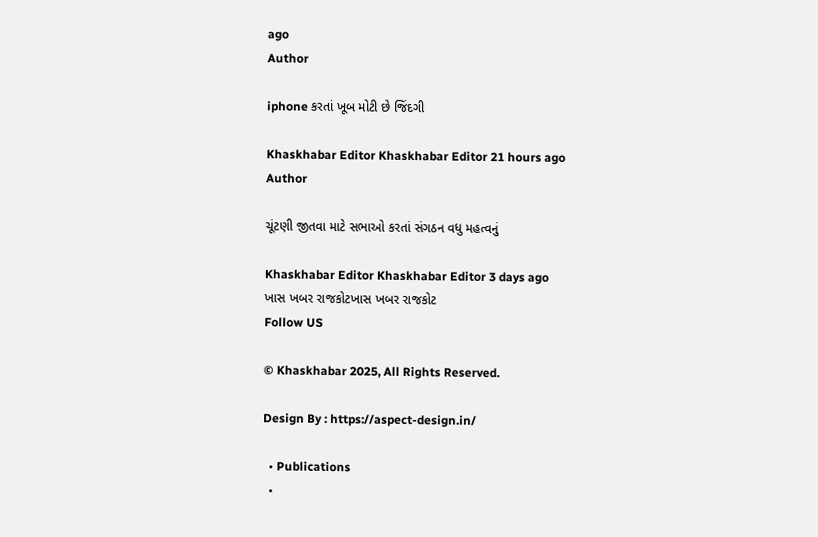ago
Author

iphone કરતાં ખૂબ મોટી છે જિંદગી

Khaskhabar Editor Khaskhabar Editor 21 hours ago
Author

ચૂંટણી જીતવા માટે સભાઓ કરતાં સંગઠન વધુ મહત્વનું

Khaskhabar Editor Khaskhabar Editor 3 days ago
ખાસ ખબર રાજકોટખાસ ખબર રાજકોટ
Follow US

© Khaskhabar 2025, All Rights Reserved.

Design By : https://aspect-design.in/

  • Publications
  •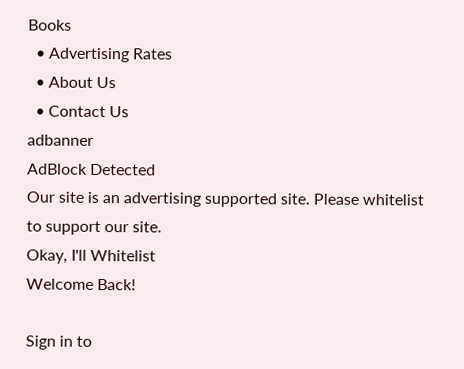Books
  • Advertising Rates
  • About Us
  • Contact Us
adbanner
AdBlock Detected
Our site is an advertising supported site. Please whitelist to support our site.
Okay, I'll Whitelist
Welcome Back!

Sign in to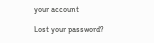your account

Lost your password?